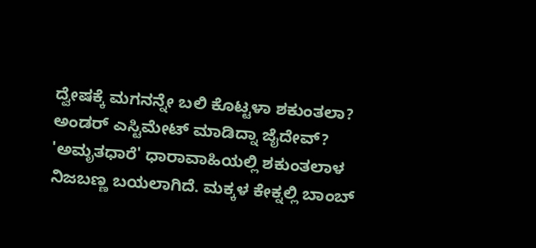ದ್ವೇಷಕ್ಕೆ ಮಗನನ್ನೇ ಬಲಿ ಕೊಟ್ಟಳಾ ಶಕುಂತಲಾ? ಅಂಡರ್ ಎಸ್ಟಿಮೇಟ್ ಮಾಡಿದ್ನಾ ಜೈದೇವ್?
'ಅಮೃತಧಾರೆ' ಧಾರಾವಾಹಿಯಲ್ಲಿ ಶಕುಂತಲಾಳ ನಿಜಬಣ್ಣ ಬಯಲಾಗಿದೆ. ಮಕ್ಕಳ ಕೇಕ್ನಲ್ಲಿ ಬಾಂಬ್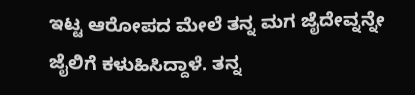ಇಟ್ಟ ಆರೋಪದ ಮೇಲೆ ತನ್ನ ಮಗ ಜೈದೇವ್ನನ್ನೇ ಜೈಲಿಗೆ ಕಳುಹಿಸಿದ್ದಾಳೆ. ತನ್ನ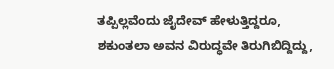ತಪ್ಪಿಲ್ಲವೆಂದು ಜೈದೇವ್ ಹೇಳುತ್ತಿದ್ದರೂ, ಶಕುಂತಲಾ ಅವನ ವಿರುದ್ಧವೇ ತಿರುಗಿಬಿದ್ದಿದ್ದು,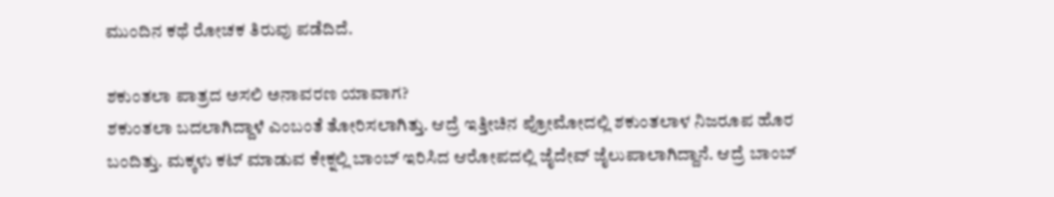ಮುಂದಿನ ಕಥೆ ರೋಚಕ ತಿರುವು ಪಡೆದಿದೆ.

ಶಕುಂತಲಾ ಪಾತ್ರದ ಅಸಲಿ ಅನಾವರಣ ಯಾವಾಗ?
ಶಕುಂತಲಾ ಬದಲಾಗಿದ್ದಾಳೆ ಎಂಬಂತೆ ತೋರಿಸಲಾಗಿತ್ತು. ಆದ್ರೆ ಇತ್ತೀಚಿನ ಪ್ರೋಮೋದಲ್ಲಿ ಶಕುಂತಲಾಳ ನಿಜರೂಪ ಹೊರ ಬಂದಿತ್ತು. ಮಕ್ಕಳು ಕಟ್ ಮಾಡುವ ಕೇಕ್ನಲ್ಲಿ ಬಾಂಬ್ ಇರಿಸಿದ ಆರೋಪದಲ್ಲಿ ಜೈದೇವ್ ಜೈಲುಪಾಲಾಗಿದ್ದಾನೆ. ಆದ್ರೆ ಬಾಂಬ್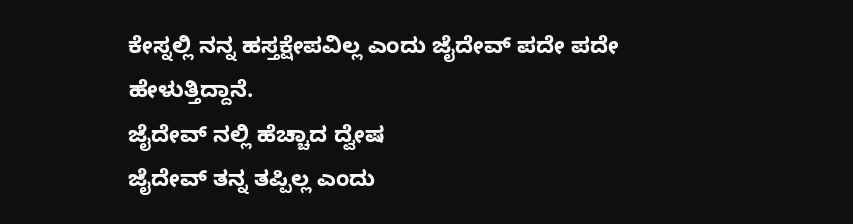ಕೇಸ್ನಲ್ಲಿ ನನ್ನ ಹಸ್ತಕ್ಷೇಪವಿಲ್ಲ ಎಂದು ಜೈದೇವ್ ಪದೇ ಪದೇ ಹೇಳುತ್ತಿದ್ದಾನೆ.
ಜೈದೇವ್ ನಲ್ಲಿ ಹೆಚ್ಚಾದ ದ್ವೇಷ
ಜೈದೇವ್ ತನ್ನ ತಪ್ಪಿಲ್ಲ ಎಂದು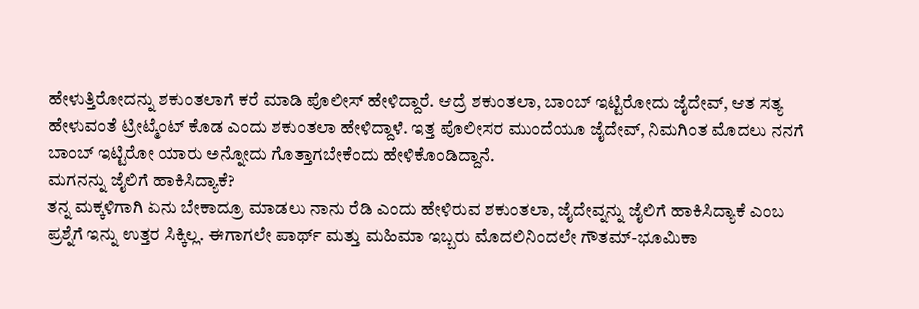ಹೇಳುತ್ತಿರೋದನ್ನು ಶಕುಂತಲಾಗೆ ಕರೆ ಮಾಡಿ ಪೊಲೀಸ್ ಹೇಳಿದ್ದಾರೆ. ಆದ್ರೆ ಶಕುಂತಲಾ, ಬಾಂಬ್ ಇಟ್ಟಿರೋದು ಜೈದೇವ್, ಆತ ಸತ್ಯ ಹೇಳುವಂತೆ ಟ್ರೀಟ್ಮೆಂಟ್ ಕೊಡ ಎಂದು ಶಕುಂತಲಾ ಹೇಳಿದ್ದಾಳೆ. ಇತ್ತ ಪೊಲೀಸರ ಮುಂದೆಯೂ ಜೈದೇವ್, ನಿಮಗಿಂತ ಮೊದಲು ನನಗೆ ಬಾಂಬ್ ಇಟ್ಟಿರೋ ಯಾರು ಅನ್ನೋದು ಗೊತ್ತಾಗಬೇಕೆಂದು ಹೇಳಿಕೊಂಡಿದ್ದಾನೆ.
ಮಗನನ್ನು ಜೈಲಿಗೆ ಹಾಕಿಸಿದ್ಯಾಕೆ?
ತನ್ನ ಮಕ್ಕಳಿಗಾಗಿ ಏನು ಬೇಕಾದ್ರೂ ಮಾಡಲು ನಾನು ರೆಡಿ ಎಂದು ಹೇಳಿರುವ ಶಕುಂತಲಾ, ಜೈದೇವ್ನನ್ನು ಜೈಲಿಗೆ ಹಾಕಿಸಿದ್ಯಾಕೆ ಎಂಬ ಪ್ರಶ್ನೆಗೆ ಇನ್ನು ಉತ್ತರ ಸಿಕ್ಕಿಲ್ಲ. ಈಗಾಗಲೇ ಪಾರ್ಥ್ ಮತ್ತು ಮಹಿಮಾ ಇಬ್ಬರು ಮೊದಲಿನಿಂದಲೇ ಗೌತಮ್-ಭೂಮಿಕಾ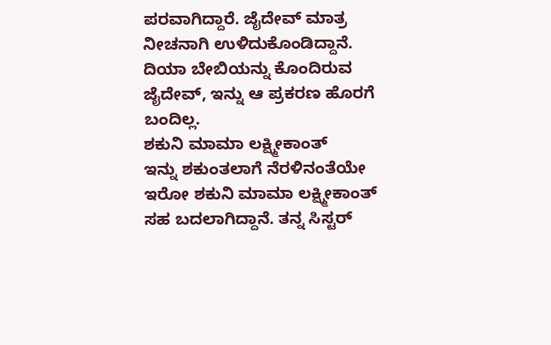ಪರವಾಗಿದ್ದಾರೆ. ಜೈದೇವ್ ಮಾತ್ರ ನೀಚನಾಗಿ ಉಳಿದುಕೊಂಡಿದ್ದಾನೆ. ದಿಯಾ ಬೇಬಿಯನ್ನು ಕೊಂದಿರುವ ಜೈದೇವ್, ಇನ್ನು ಆ ಪ್ರಕರಣ ಹೊರಗೆ ಬಂದಿಲ್ಲ.
ಶಕುನಿ ಮಾಮಾ ಲಕ್ಷ್ಮೀಕಾಂತ್
ಇನ್ನು ಶಕುಂತಲಾಗೆ ನೆರಳಿನಂತೆಯೇ ಇರೋ ಶಕುನಿ ಮಾಮಾ ಲಕ್ಷ್ಮೀಕಾಂತ್ ಸಹ ಬದಲಾಗಿದ್ದಾನೆ. ತನ್ನ ಸಿಸ್ಟರ್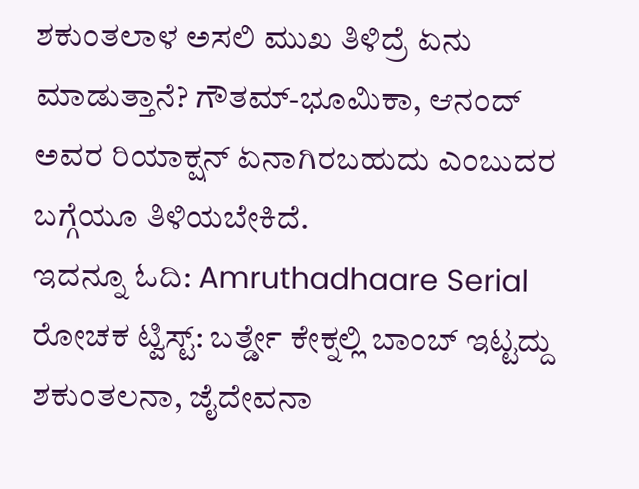ಶಕುಂತಲಾಳ ಅಸಲಿ ಮುಖ ತಿಳಿದ್ರೆ ಏನು ಮಾಡುತ್ತಾನೆ? ಗೌತಮ್-ಭೂಮಿಕಾ, ಆನಂದ್ ಅವರ ರಿಯಾಕ್ಷನ್ ಏನಾಗಿರಬಹುದು ಎಂಬುದರ ಬಗ್ಗೆಯೂ ತಿಳಿಯಬೇಕಿದೆ.
ಇದನ್ನೂ ಓದಿ: Amruthadhaare Serial ರೋಚಕ ಟ್ವಿಸ್ಟ್: ಬರ್ತ್ಡೇ ಕೇಕ್ನಲ್ಲಿ ಬಾಂಬ್ ಇಟ್ಟದ್ದು ಶಕುಂತಲನಾ, ಜೈದೇವನಾ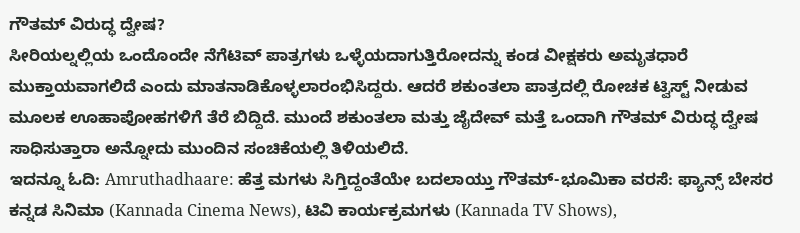ಗೌತಮ್ ವಿರುದ್ಧ ದ್ವೇಷ?
ಸೀರಿಯಲ್ನಲ್ಲಿಯ ಒಂದೊಂದೇ ನೆಗೆಟಿವ್ ಪಾತ್ರಗಳು ಒಳ್ಳೆಯದಾಗುತ್ತಿರೋದನ್ನು ಕಂಡ ವೀಕ್ಷಕರು ಅಮೃತಧಾರೆ ಮುಕ್ತಾಯವಾಗಲಿದೆ ಎಂದು ಮಾತನಾಡಿಕೊಳ್ಳಲಾರಂಭಿಸಿದ್ದರು. ಆದರೆ ಶಕುಂತಲಾ ಪಾತ್ರದಲ್ಲಿ ರೋಚಕ ಟ್ವಿಸ್ಟ್ ನೀಡುವ ಮೂಲಕ ಊಹಾಪೋಹಗಳಿಗೆ ತೆರೆ ಬಿದ್ದಿದೆ. ಮುಂದೆ ಶಕುಂತಲಾ ಮತ್ತು ಜೈದೇವ್ ಮತ್ತೆ ಒಂದಾಗಿ ಗೌತಮ್ ವಿರುದ್ಧ ದ್ವೇಷ ಸಾಧಿಸುತ್ತಾರಾ ಅನ್ನೋದು ಮುಂದಿನ ಸಂಚಿಕೆಯಲ್ಲಿ ತಿಳಿಯಲಿದೆ.
ಇದನ್ನೂ ಓದಿ: Amruthadhaare: ಹೆತ್ತ ಮಗಳು ಸಿಗ್ತಿದ್ದಂತೆಯೇ ಬದಲಾಯ್ತು ಗೌತಮ್-ಭೂಮಿಕಾ ವರಸೆ: ಫ್ಯಾನ್ಸ್ ಬೇಸರ
ಕನ್ನಡ ಸಿನಿಮಾ (Kannada Cinema News), ಟಿವಿ ಕಾರ್ಯಕ್ರಮಗಳು (Kannada TV Shows),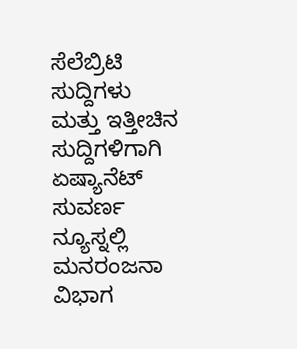ಸೆಲೆಬ್ರಿಟಿ ಸುದ್ದಿಗಳು ಮತ್ತು ಇತ್ತೀಚಿನ ಸುದ್ದಿಗಳಿಗಾಗಿ ಏಷ್ಯಾನೆಟ್ ಸುವರ್ಣ ನ್ಯೂಸ್ನಲ್ಲಿ ಮನರಂಜನಾ ವಿಭಾಗ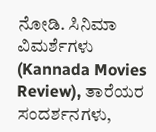ನೋಡಿ. ಸಿನಿಮಾ ವಿಮರ್ಶೆಗಳು (Kannada Movies Review), ತಾರೆಯರ ಸಂದರ್ಶನಗಳು,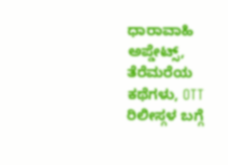ಧಾರಾವಾಹಿ ಅಪ್ಡೇಟ್ಸ್, ತೆರೆಮರೆಯ ಕಥೆಗಳು, OTT ರಿಲೀಸ್ಗಳ ಬಗ್ಗೆ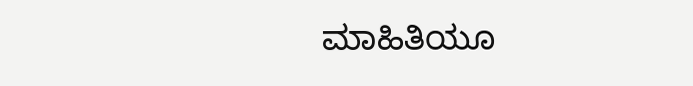ಮಾಹಿತಿಯೂ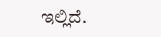ಇಲ್ಲಿದೆ.